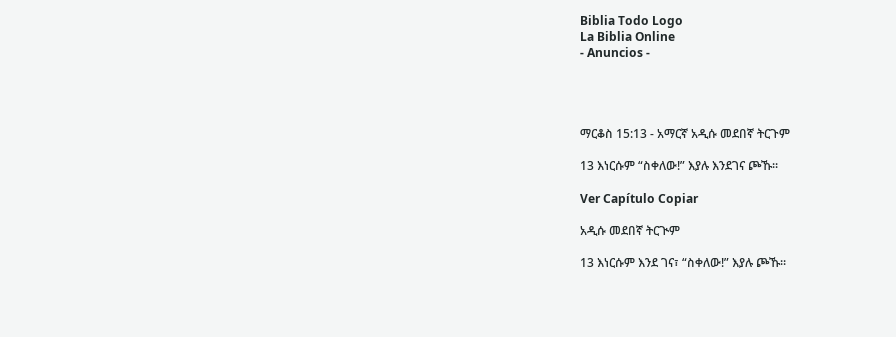Biblia Todo Logo
La Biblia Online
- Anuncios -




ማርቆስ 15:13 - አማርኛ አዲሱ መደበኛ ትርጉም

13 እነርሱም “ስቀለው!” እያሉ እንደገና ጮኹ።

Ver Capítulo Copiar

አዲሱ መደበኛ ትርጒም

13 እነርሱም እንደ ገና፣ “ስቀለው!” እያሉ ጮኹ።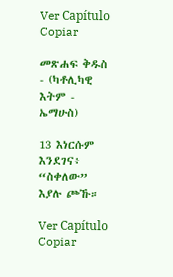Ver Capítulo Copiar

መጽሐፍ ቅዱስ - (ካቶሊካዊ እትም - ኤማሁስ)

13 እነርሱም እንደገና፥ “ስቀለው” እያሉ ጮኹ።

Ver Capítulo Copiar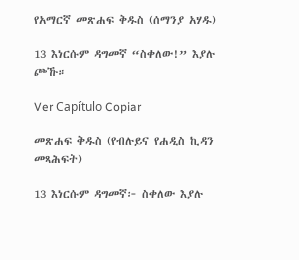የአማርኛ መጽሐፍ ቅዱስ (ሰማንያ አሃዱ)

13 እነርሱም ዳግመኛ “ስቀለው!” እያሉ ጮኹ።

Ver Capítulo Copiar

መጽሐፍ ቅዱስ (የብሉይና የሐዲስ ኪዳን መጻሕፍት)

13 እነርሱም ዳግመኛ፦ ስቀለው እያሉ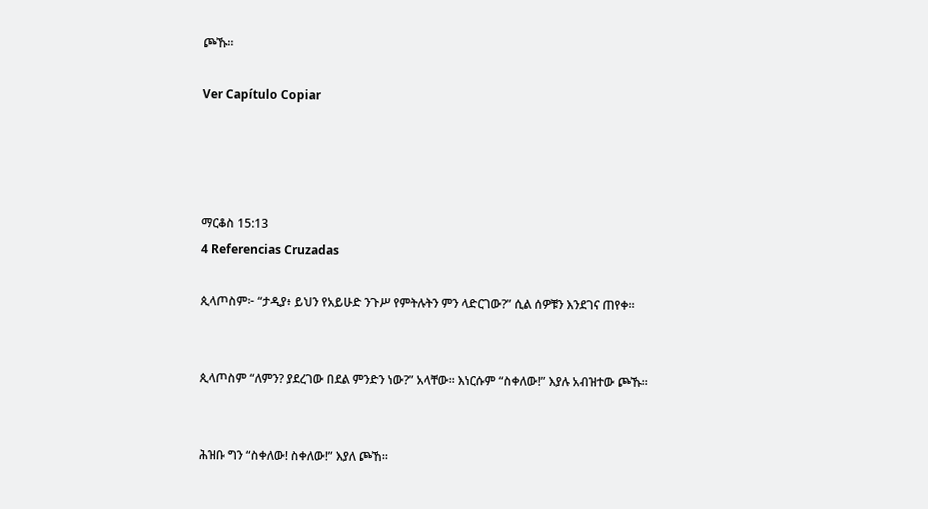ጮኹ።

Ver Capítulo Copiar




ማርቆስ 15:13
4 Referencias Cruzadas

ጲላጦስም፦ “ታዲያ፥ ይህን የአይሁድ ንጉሥ የምትሉትን ምን ላድርገው?” ሲል ሰዎቹን እንደገና ጠየቀ።


ጲላጦስም “ለምን? ያደረገው በደል ምንድን ነው?” አላቸው። እነርሱም “ስቀለው!” እያሉ አብዝተው ጮኹ።


ሕዝቡ ግን “ስቀለው! ስቀለው!” እያለ ጮኸ።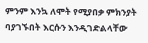ምንም እንኳ ለሞት የሚያበቃ ምክንያት ባያገኙበት እርሱን እንዲገድልላቸው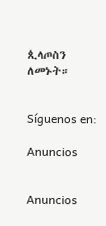ጲላጦስን ለመኑት።


Síguenos en:

Anuncios


Anuncios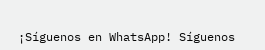¡Síguenos en WhatsApp! Síguenos